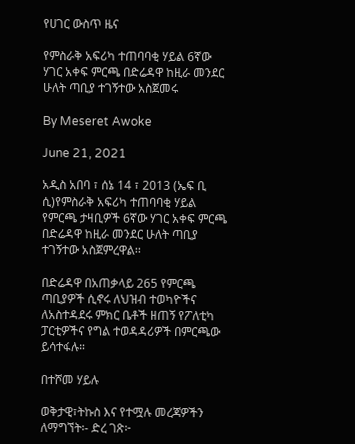የሀገር ውስጥ ዜና

የምስራቅ አፍሪካ ተጠባባቂ ሃይል 6ኛው ሃገር አቀፍ ምርጫ በድሬዳዋ ከዚራ መንደር ሁለት ጣቢያ ተገኝተው አስጀመሩ

By Meseret Awoke

June 21, 2021

አዲስ አበባ ፣ ሰኔ 14 ፣ 2013 (ኤፍ ቢ ሲ)የምስራቅ አፍሪካ ተጠባባቂ ሃይል የምርጫ ታዛቢዎች 6ኛው ሃገር አቀፍ ምርጫ በድሬዳዋ ከዚራ መንደር ሁለት ጣቢያ ተገኝተው አስጀምረዋል፡፡

በድሬዳዋ በአጠቃላይ 265 የምርጫ ጣቢያዎች ሲኖሩ ለህዝብ ተወካዮችና ለአስተዳደሩ ምክር ቤቶች ዘጠኝ የፖለቲካ ፓርቲዎችና የግል ተወዳዳሪዎች በምርጫው ይሳተፋሉ።

በተሾመ ሃይሉ

ወቅታዊ፣ትኩስ እና የተሟሉ መረጃዎችን ለማግኘት፡- ድረ ገጽ፦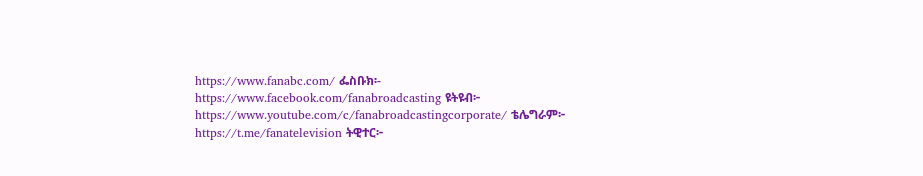https://www.fanabc.com/ ፌስቡክ፡- https://www.facebook.com/fanabroadcasting ዩትዩብ፦ https://www.youtube.com/c/fanabroadcastingcorporate/ ቴሌግራም፦ https://t.me/fanatelevision ትዊተር፦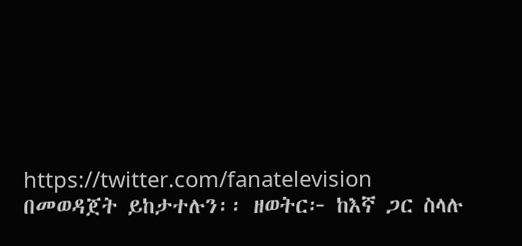https://twitter.com/fanatelevision በመወዳጀት ይከታተሉን፡፡ ዘወትር፦ ከእኛ ጋር ስላሉ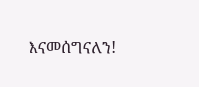እናመሰግናለን!